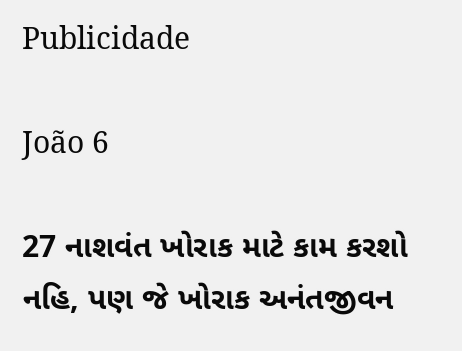Publicidade

João 6

27 નાશવંત ખોરાક માટે કામ કરશો નહિ, પણ જે ખોરાક અનંતજીવન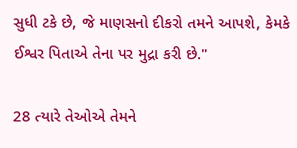સુધી ટકે છે, જે માણસનો દીકરો તમને આપશે, કેમકે ઈશ્વર પિતાએ તેના પર મુદ્રા કરી છે."

28 ત્યારે તેઓએ તેમને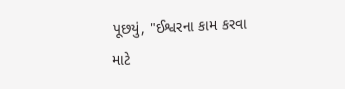પૂછયું, "ઈશ્વરના કામ કરવા માટે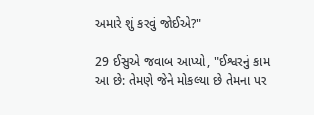અમારે શું કરવું જોઈએ?"

29 ઈસુએ જવાબ આપ્યો, "ઈશ્વરનું કામ આ છે: તેમણે જેને મોકલ્યા છે તેમના પર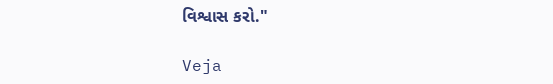વિશ્વાસ કરો."

Veja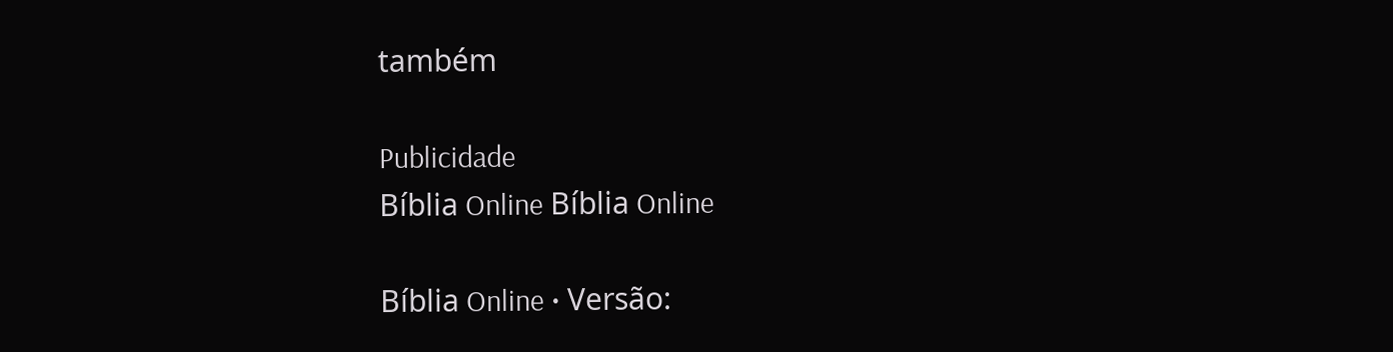também

Publicidade
Bíblia Online Bíblia Online

Bíblia Online • Versão: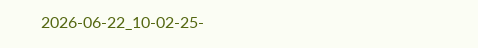2026-06-22_10-02-25-